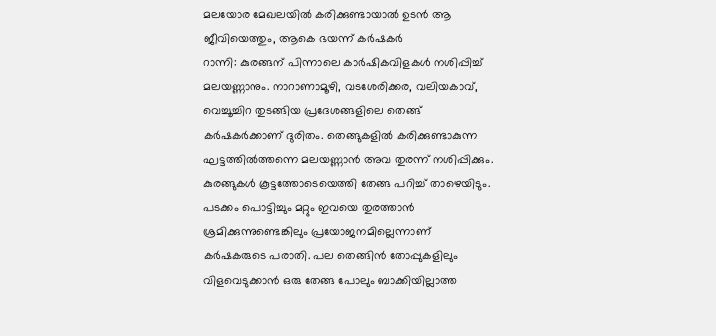മലയോര മേഖലയിൽ കരിക്കുണ്ടായാൽ ഉടൻ ആ ജീവിയെത്തും, ആകെ ഭയന്ന് കർഷകർ
റാന്നി: കുരങ്ങന് പിന്നാലെ കാർഷികവിളകൾ നശിപ്പിച്ച് മലയണ്ണാനും. നാറാണാമൂഴി, വടശേരിക്കര, വലിയകാവ്, വെച്ചൂച്ചിറ തുടങ്ങിയ പ്രദേശങ്ങളിലെ തെങ്ങ് കർഷകർക്കാണ് ദുരിതം. തെങ്ങുകളിൽ കരിക്കുണ്ടാകുന്ന ഘട്ടത്തിൽത്തന്നെ മലയണ്ണാൻ അവ തുരന്ന് നശിപ്പിക്കും. കുരങ്ങുകൾ കൂട്ടത്തോടെയെത്തി തേങ്ങ പറിച്ച് താഴെയിടും. പടക്കം പൊട്ടിച്ചും മറ്റും ഇവയെ തുരത്താൻ ശ്രമിക്കുന്നുണ്ടെങ്കിലും പ്രയോജനമില്ലെന്നാണ് കർഷകരുടെ പരാതി. പല തെങ്ങിൻ തോപ്പുകളിലും വിളവെടുക്കാൻ ഒരു തേങ്ങ പോലും ബാക്കിയില്ലാത്ത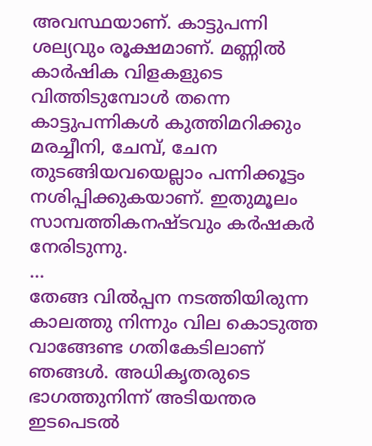അവസ്ഥയാണ്. കാട്ടുപന്നി ശല്യവും രൂക്ഷമാണ്. മണ്ണിൽ കാർഷിക വിളകളുടെ വിത്തിടുമ്പോൾ തന്നെ കാട്ടുപന്നികൾ കുത്തിമറിക്കും മരച്ചീനി, ചേമ്പ്, ചേന തുടങ്ങിയവയെല്ലാം പന്നിക്കൂട്ടം നശിപ്പിക്കുകയാണ്. ഇതുമൂലം സാമ്പത്തികനഷ്ടവും കർഷകർ നേരിടുന്നു.
...
തേങ്ങ വിൽപ്പന നടത്തിയിരുന്ന കാലത്തു നിന്നും വില കൊടുത്ത വാങ്ങേണ്ട ഗതികേടിലാണ് ഞങ്ങൾ. അധികൃതരുടെ ഭാഗത്തുനിന്ന് അടിയന്തര ഇടപെടൽ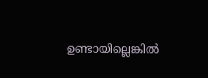ഉണ്ടായില്ലെങ്കിൽ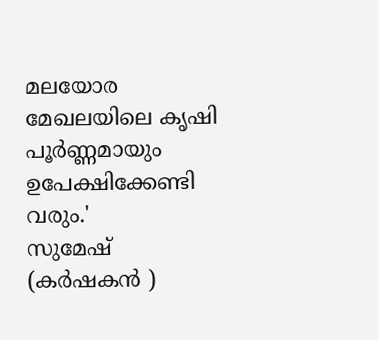മലയോര മേഖലയിലെ കൃഷി പൂർണ്ണമായും ഉപേക്ഷിക്കേണ്ടി വരും.'
സുമേഷ്
(കർഷകൻ )